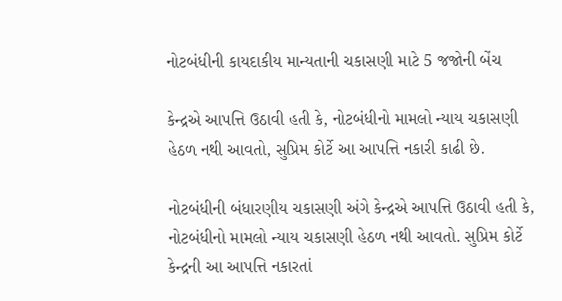નોટબંધીની કાયદાકીય માન્યતાની ચકાસણી માટે 5 જજોની બેંચ

કેન્દ્રએ આપત્તિ ઉઠાવી હતી કે, નોટબંધીનો મામલો ન્યાય ચકાસણી હેઠળ નથી આવતો, સુપ્રિમ કોર્ટે આ આપત્તિ નકારી કાઢી છે.

નોટબંધીની બંધારણીય ચકાસણી અંગે કેન્દ્રએ આપત્તિ ઉઠાવી હતી કે, નોટબંધીનો મામલો ન્યાય ચકાસણી હેઠળ નથી આવતો. સુપ્રિમ કોર્ટે કેન્દ્રની આ આપત્તિ નકારતાં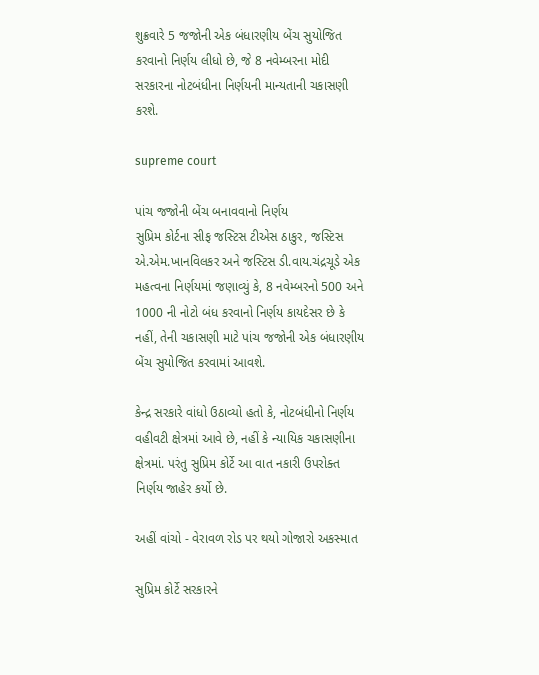શુક્રવારે 5 જજોની એક બંધારણીય બેંચ સુયોજિત કરવાનો નિર્ણય લીધો છે, જે 8 નવેમ્બરના મોદી સરકારના નોટબંધીના નિર્ણયની માન્યતાની ચકાસણી કરશે.

supreme court

પાંચ જજોની બેંચ બનાવવાનો નિર્ણય
સુપ્રિમ કોર્ટના સીફ જસ્ટિસ ટીએસ ઠાકુર, જસ્ટિસ એ.એમ.ખાનવિલકર અને જસ્ટિસ ડી.વાય.ચંદ્રચૂડે એક મહત્વના નિર્ણયમાં જણાવ્યું કે, 8 નવેમ્બરનો 500 અને 1000 ની નોટો બંધ કરવાનો નિર્ણય કાયદેસર છે કે નહીં, તેની ચકાસણી માટે પાંચ જજોની એક બંધારણીય બેંચ સુયોજિત કરવામાં આવશે.

કેન્દ્ર સરકારે વાંધો ઉઠાવ્યો હતો કે, નોટબંધીનો નિર્ણય વહીવટી ક્ષેત્રમાં આવે છે, નહીં કે ન્યાયિક ચકાસણીના ક્ષેત્રમાં. પરંતુ સુપ્રિમ કોર્ટે આ વાત નકારી ઉપરોક્ત નિર્ણય જાહેર કર્યો છે.

અહીં વાંચો - વેરાવળ રોડ પર થયો ગોજારો અકસ્માત

સુપ્રિમ કોર્ટે સરકારને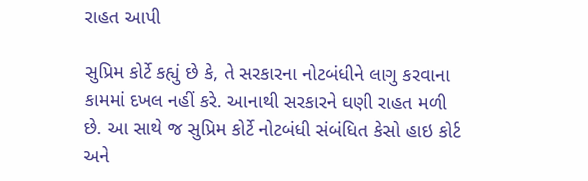રાહત આપી

સુપ્રિમ કોર્ટે કહ્યું છે કે, તે સરકારના નોટબંધીને લાગુ કરવાના કામમાં દખલ નહીં કરે. આનાથી સરકારને ઘણી રાહત મળી છે. આ સાથે જ સુપ્રિમ કોર્ટે નોટબંધી સંબંધિત કેસો હાઇ કોર્ટ અને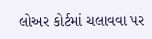લોઅર કોર્ટમાં ચલાવવા પર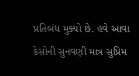પ્રતિબંધ મુક્યો છે. હવે આવા કેસોની સુનવણી માત્ર સુપ્રિમ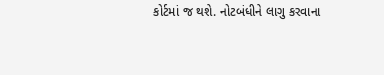કોર્ટમાં જ થશે. નોટબંધીને લાગુ કરવાના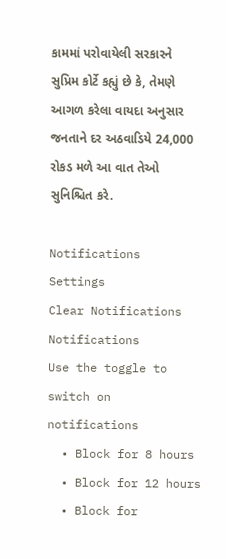કામમાં પરોવાયેલી સરકારને સુપ્રિમ કોર્ટે કહ્યું છે કે, તેમણે આગળ કરેલા વાયદા અનુસાર જનતાને દર અઠવાડિયે 24,000 રોકડ મળે આ વાત તેઓ સુનિશ્ચિત કરે.

Notifications
Settings
Clear Notifications
Notifications
Use the toggle to switch on notifications
  • Block for 8 hours
  • Block for 12 hours
  • Block for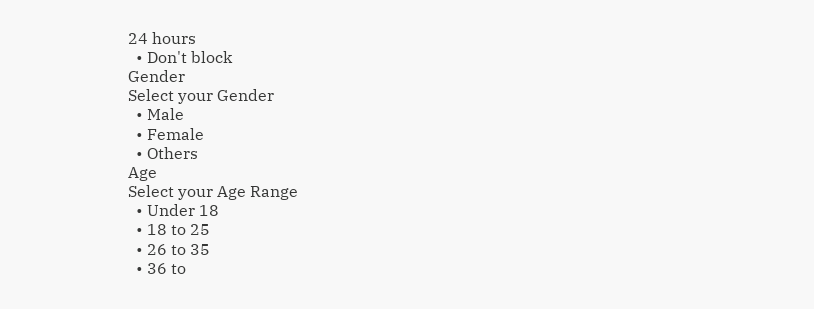24 hours
  • Don't block
Gender
Select your Gender
  • Male
  • Female
  • Others
Age
Select your Age Range
  • Under 18
  • 18 to 25
  • 26 to 35
  • 36 to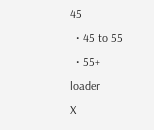45
  • 45 to 55
  • 55+
loader
X